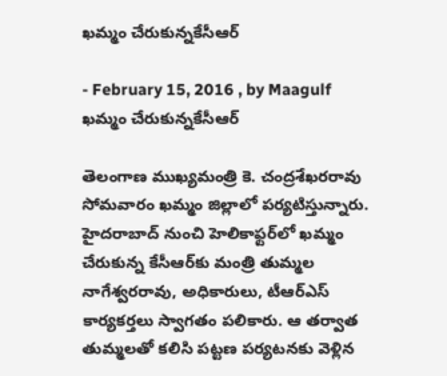ఖమ్మం చేరుకున్నకేసీఆర్‌

- February 15, 2016 , by Maagulf
ఖమ్మం చేరుకున్నకేసీఆర్‌

తెలంగాణ ముఖ్యమంత్రి కె. చంద్రశేఖరరావు సోమవారం ఖమ్మం జిల్లాలో పర్యటిస్తున్నారు. హైదరాబాద్‌ నుంచి హెలికాఫ్టర్‌లో ఖమ్మం చేరుకున్న కేసీఆర్‌కు మంత్రి తుమ్మల నాగేశ్వరరావు, అధికారులు, టీఆర్‌ఎస్‌ కార్యకర్తలు స్వాగతం పలికారు. ఆ తర్వాత తుమ్మలతో కలిసి పట్టణ పర్యటనకు వెళ్లిన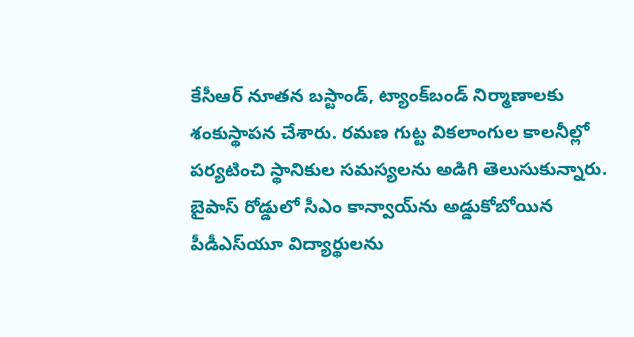కేసీఆర్‌ నూతన బస్టాండ్‌, ట్యాంక్‌బండ్‌ నిర్మాణాలకు శంకుస్థాపన చేశారు. రమణ గుట్ట వికలాంగుల కాలనీల్లో పర్యటించి స్థానికుల సమస్యలను అడిగి తెలుసుకున్నారు. బైపాస్‌ రోడ్డులో సీఎం కాన్వాయ్‌ను అడ్డుకోబోయిన పీడీఎస్‌యూ విద్యార్థులను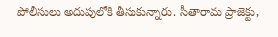పోలీసులు అదుపులోకి తీసుకున్నారు. సీతారామ ప్రాజెక్టు,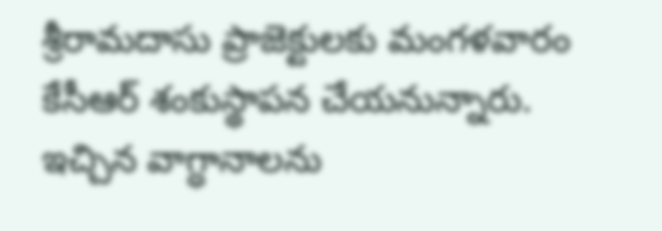శ్రీరామదాసు ప్రాజెక్టులకు మంగళవారం కేసీఆర్‌ శంకుస్థాపన చేయనున్నారు. ఇచ్చిన వాగ్ధానాలను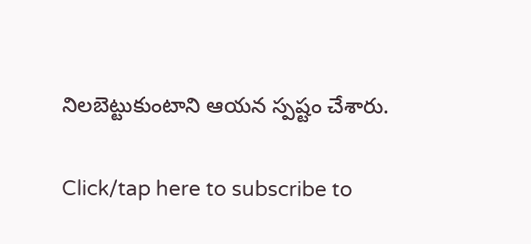నిలబెట్టుకుంటాని ఆయన స్పష్టం చేశారు.

Click/tap here to subscribe to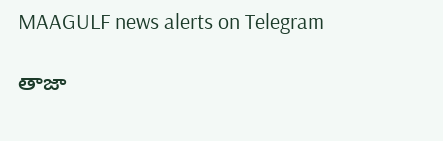MAAGULF news alerts on Telegram

తాజా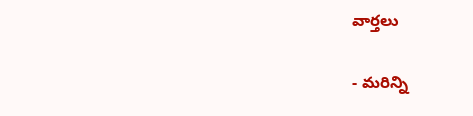వార్తలు

- మరిన్ని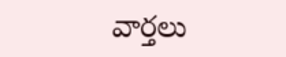వార్తలు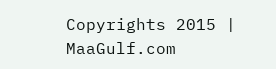Copyrights 2015 | MaaGulf.com